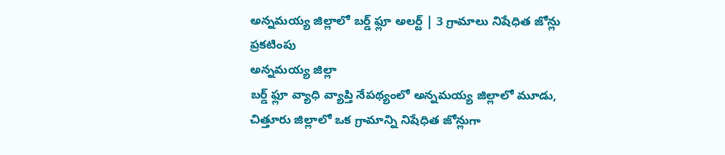అన్నమయ్య జిల్లాలో బర్డ్ ఫ్లూ అలర్ట్ | 3 గ్రామాలు నిషేధిత జోన్లు ప్రకటింపు
అన్నమయ్య జిల్లా
బర్డ్ ఫ్లూ వ్యాధి వ్యాప్తి నేపథ్యంలో అన్నమయ్య జిల్లాలో మూడు, చిత్తూరు జిల్లాలో ఒక గ్రామాన్ని నిషేధిత జోన్లుగా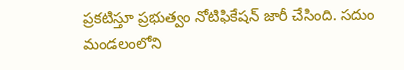ప్రకటిస్తూ ప్రభుత్వం నోటిఫికేషన్ జారీ చేసింది. సదుం మండలంలోని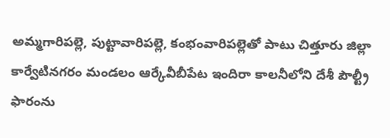అమ్మగారిపల్లె, పుట్టావారిపల్లె, కంభంవారిపల్లెతో పాటు చిత్తూరు జిల్లా కార్వేటినగరం మండలం ఆర్కేవీబీపేట ఇందిరా కాలనీలోని దేశీ పౌల్ట్రీ ఫారంను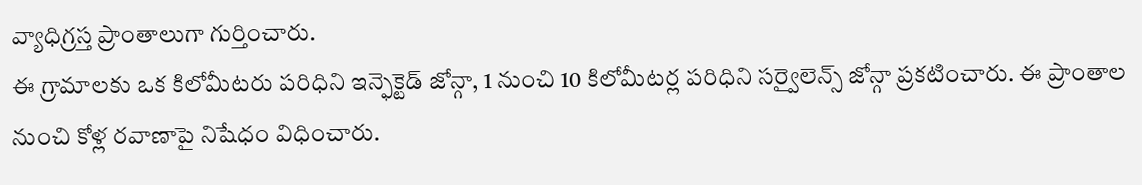వ్యాధిగ్రస్త ప్రాంతాలుగా గుర్తించారు.
ఈ గ్రామాలకు ఒక కిలోమీటరు పరిధిని ఇన్ఫెక్టెడ్ జోన్గా, 1 నుంచి 10 కిలోమీటర్ల పరిధిని సర్వైలెన్స్ జోన్గా ప్రకటించారు. ఈ ప్రాంతాల నుంచి కోళ్ల రవాణాపై నిషేధం విధించారు.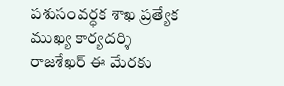పశుసంవర్ధక శాఖ ప్రత్యేక ముఖ్య కార్యదర్శి రాజశేఖర్ ఈ మేరకు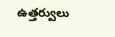ఉత్తర్వులు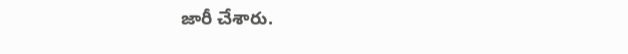జారీ చేశారు.